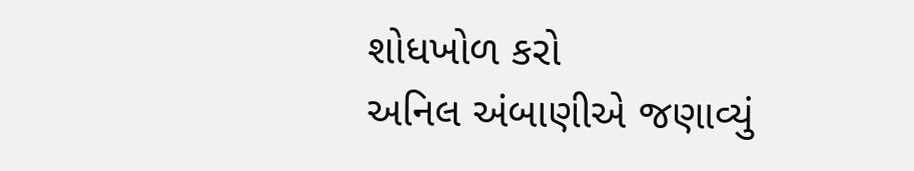શોધખોળ કરો
અનિલ અંબાણીએ જણાવ્યું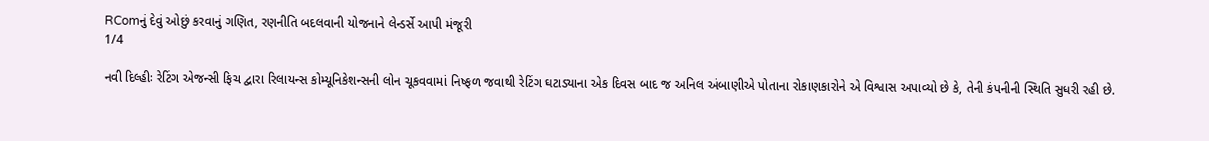RComનું દેવું ઓછું કરવાનું ગણિત, રણનીતિ બદલવાની યોજનાને લેન્ડર્સે આપી મંજૂરી
1/4

નવી દિલ્હીઃ રેટિંગ એજન્સી ફિચ દ્વારા રિલાયન્સ કોમ્યૂનિકેશન્સની લોન ચૂકવવામાં નિષ્ફળ જવાથી રેટિંગ ઘટાડ્યાના એક દિવસ બાદ જ અનિલ અંબાણીએ પોતાના રોકાણકારોને એ વિશ્વાસ અપાવ્યો છે કે, તેની કંપનીની સ્થિતિ સુધરી રહી છે.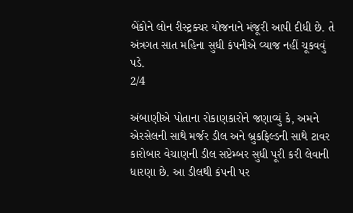બેંકોને લોન રીસ્ટ્રક્ચર યોજનાને મંજૂરી આપી દીધી છે. તે અંત્રગત સાત મહિના સુધી કંપનીએ વ્યાજ નહીં ચૂકવવું પડે.
2/4

અંબાણીએ પોતાના રોકાણકારોને જણાવ્યું કે, અમને એરસેલની સાથે મર્જર ડીલ અને બ્રુકફિલ્ડની સાથે ટાવર કારોબાર વેચાણની ડીલ સપ્ટેમ્બર સુધી પૂરી કરી લેવાની ધારણા છે. આ ડીલથી કંપની પર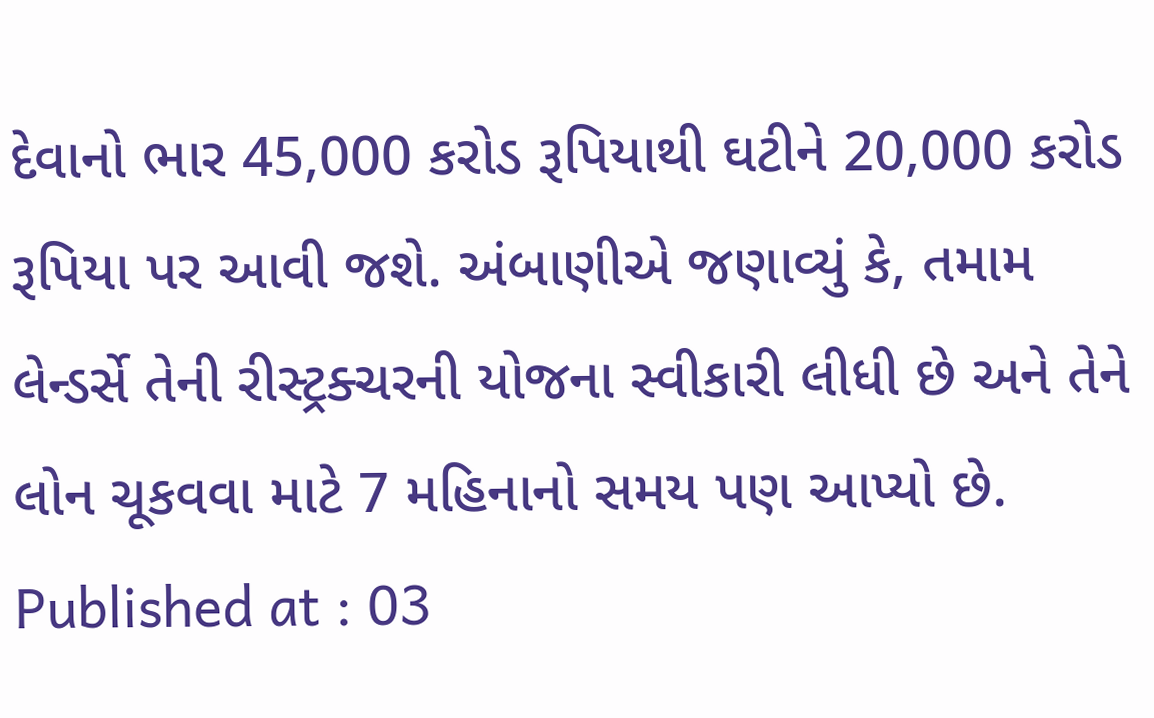દેવાનો ભાર 45,000 કરોડ રૂપિયાથી ઘટીને 20,000 કરોડ રૂપિયા પર આવી જશે. અંબાણીએ જણાવ્યું કે, તમામ લેન્ડર્સે તેની રીસ્ટ્રક્ચરની યોજના સ્વીકારી લીધી છે અને તેને લોન ચૂકવવા માટે 7 મહિનાનો સમય પણ આપ્યો છે.
Published at : 03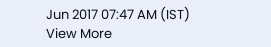Jun 2017 07:47 AM (IST)
View More